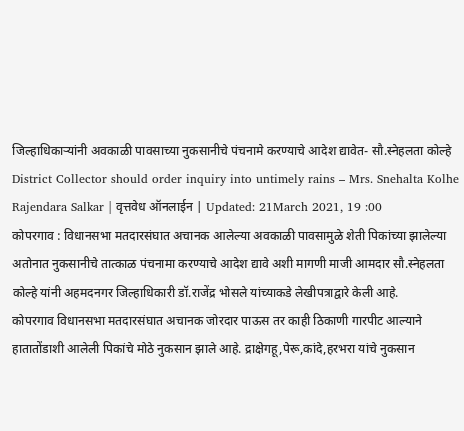जिल्हाधिकाऱ्यांनी अवकाळी पावसाच्या नुकसानीचे पंचनामे करण्याचे आदेश द्यावेत- सौ.स्नेहलता कोल्हे
District Collector should order inquiry into untimely rains – Mrs. Snehalta Kolhe
Rajendara Salkar | वृत्तवेध ऑनलाईन | Updated: 21March 2021, 19 :00
कोपरगाव : विधानसभा मतदारसंघात अचानक आलेल्या अवकाळी पावसामुळे शेती पिकांच्या झालेल्या अतोनात नुकसानीचे तात्काळ पंचनामा करण्याचे आदेश द्यावे अशी मागणी माजी आमदार सौ.स्नेहलता कोल्हे यांनी अहमदनगर जिल्हाधिकारी डॉ.राजेंद्र भोसले यांच्याकडे लेखीपत्राद्वारे केली आहे.
कोपरगाव विधानसभा मतदारसंघात अचानक जोरदार पाऊस तर काही ठिकाणी गारपीट आल्याने हातातोंडाशी आलेली पिकांचे मोठे नुकसान झाले आहे. द्राक्षेगहू,पेरू,कांदे,हरभरा यांचे नुकसान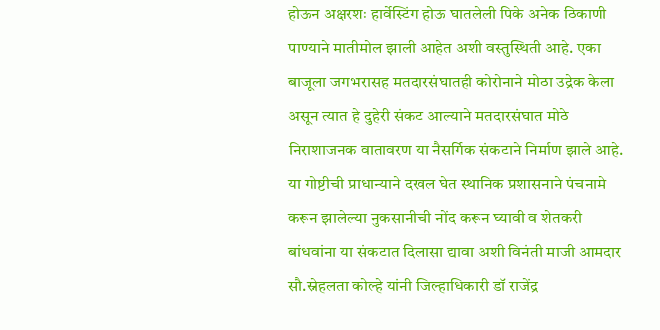होऊन अक्षरशः हार्वेस्टिंग होऊ घातलेली पिके अनेक ठिकाणी पाण्याने मातीमोल झाली आहेत अशी वस्तुस्थिती आहे. एका बाजूला जगभरासह मतदारसंघातही कोरोनाने मोठा उद्रेक केला असून त्यात हे दुहेरी संकट आल्याने मतदारसंघात मोठे निराशाजनक वातावरण या नैसर्गिक संकटाने निर्माण झाले आहे. या गोष्टीची प्राधान्याने दखल घेत स्थानिक प्रशासनाने पंचनामे करून झालेल्या नुकसानीची नोंद करून घ्यावी व शेतकरी बांधवांना या संकटात दिलासा द्यावा अशी विनंती माजी आमदार सौ.स्नेहलता कोल्हे यांनी जिल्हाधिकारी डॉ राजेंद्र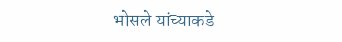भोसले यांच्याकडे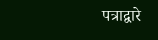पत्राद्वारे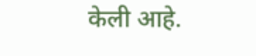केली आहे.